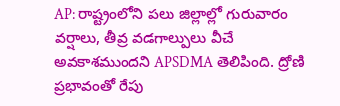AP: రాష్ట్రంలోని పలు జిల్లాల్లో గురువారం వర్షాలు, తీవ్ర వడగాల్పులు వీచే అవకాశముందని APSDMA తెలిపింది. ద్రోణి ప్రభావంతో రేపు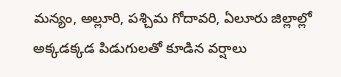మన్యం, అల్లూరి, పశ్చిమ గోదావరి, ఏలూరు జిల్లాల్లో అక్కడక్కడ పిడుగులతో కూడిన వర్షాలు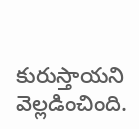కురుస్తాయని వెల్లడించింది.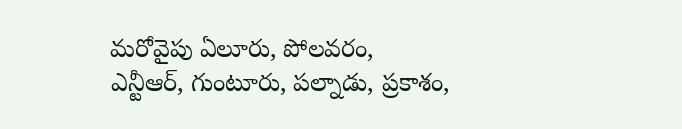మరోవైపు ఏలూరు, పోలవరం,
ఎన్టీఆర్, గుంటూరు, పల్నాడు, ప్రకాశం,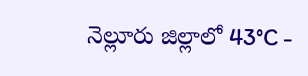నెల్లూరు జిల్లాలో 43°C -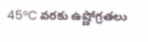45°C వరకు ఉష్ణోగ్రతలు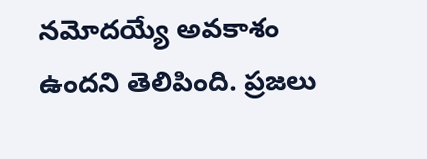నమోదయ్యే అవకాశం ఉందని తెలిపింది. ప్రజలు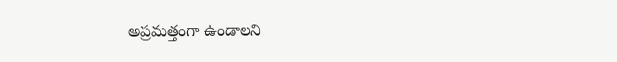అప్రమత్తంగా ఉండాలని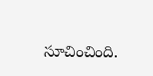సూచించింది.